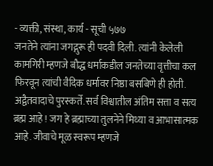- व्यक्ती, संस्था, कार्य - सूची ५७७
जनतेने त्यांना जगद्गुरू ही पदवी दिली. त्यांनी केलेली कामगिरी म्हणजे बौद्ध धर्माकडील जनतेच्या वृत्तीचा कल फिरवून त्यांची वैदिक धर्मावर निष्ठा बसबिणे ही होती. अद्वैतवादाचे पुरस्कर्ते. सर्व विश्वातील अंतिम सत्ता व सत्य ब्रह्म आहे ! जग हे ब्रह्माच्या तुलनेने मिथ्या व आभासात्मक आहे. जीवाचे मूळ स्वरूप म्हणजे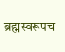ब्रह्मस्वरूपच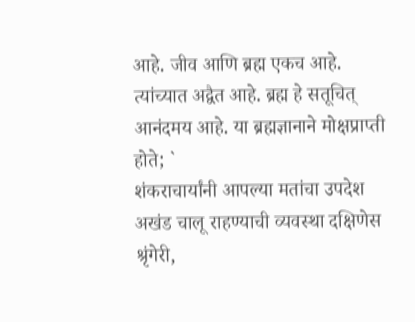आहे. जीव आणि ब्रह्म एकच आहे. त्यांच्यात अद्वैत आहे. ब्रह्म हे सतूचित् आनंदमय आहे. या ब्रह्मज्ञानाने मोक्षप्राप्ती
होते; `
शंकराचार्यांनी आपल्या मतांचा उपदेश अखंड चालू राहण्याची व्यवस्था दक्षिणेस श्रृंगेरी,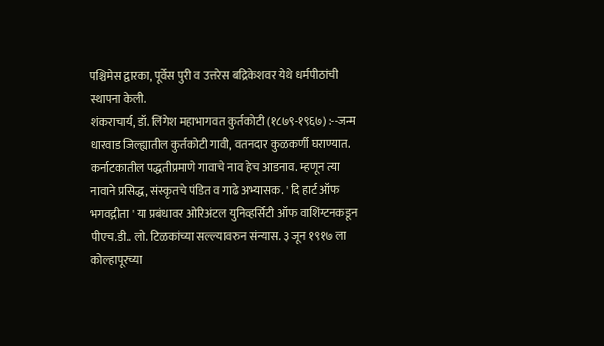पश्चिमेस द्वारका, पूर्वेस पुरी व उत्तरेस बद्रिकेशवर येथे धर्मपीठांची स्थापना केली.
शंकराचार्य, डॉ. लिंगेश महाभागवत कुर्तकोटी (१८७९-१९६७) :--जन्म धारवाड जिल्ह्यातील कुर्तकोटी गावी, वतनदार कुळकर्णी घराण्यात. कर्नाटकातील पद्धतीप्रमाणे गावाचे नाव हेच आडनाव. म्हणून त्या नावाने प्रसिद्ध, संस्कृतचे पंडित व गाढे अभ्यासक. ' दि हार्ट ऑफ भगवद्गीता ' या प्रबंधावर ओरिअंटल युनिव्हर्सिटी ऑफ वाशिंग्टनकडून पीएच.डी.. लो. टिळकांच्या सल्ल्यावरुन संन्यास. ३ जून १९१७ ला कोल्हापूरच्या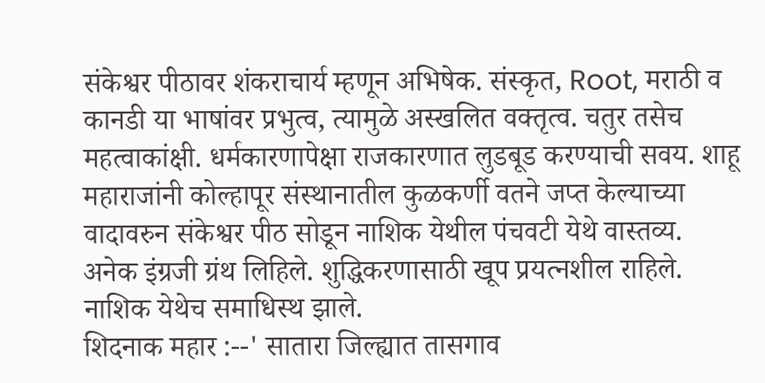संकेश्वर पीठावर शंकराचार्य म्हणून अभिषेक. संस्कृत, Root, मराठी व कानडी या भाषांवर प्रभुत्व, त्यामुळे अस्खलित वक्तृत्व. चतुर तसेच महत्वाकांक्षी. धर्मकारणापेक्षा राजकारणात लुडबूड करण्याची सवय. शाहू महाराजांनी कोल्हापूर संस्थानातील कुळकर्णी वतने जप्त केल्याच्या वादावरुन संकेश्वर पीठ सोडून नाशिक येथील पंचवटी येथे वास्तव्य. अनेक इंग्रजी ग्रंथ लिहिले. शुद्धिकरणासाठी खूप प्रयत्नशील राहिले. नाशिक येथेच समाधिस्थ झाले.
शिदनाक महार :--' सातारा जिल्ह्यात तासगाव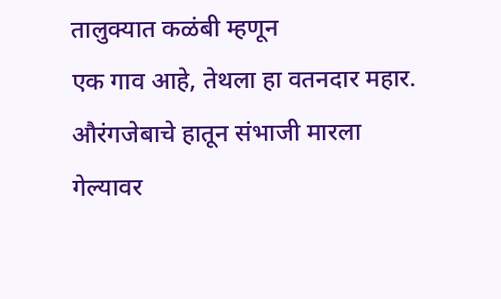तालुक्यात कळंबी म्हणून
एक गाव आहे, तेथला हा वतनदार महार. औरंगजेबाचे हातून संभाजी मारला
गेल्यावर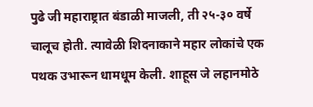पुढे जी महाराष्ट्रात बंडाळी माजली, ती २५-३० वर्षे चालूच होती. त्यावेळी शिदनाकाने महार लोकांचे एक पथक उभारून धामधूम केली. शाहूस जे लहानमोठे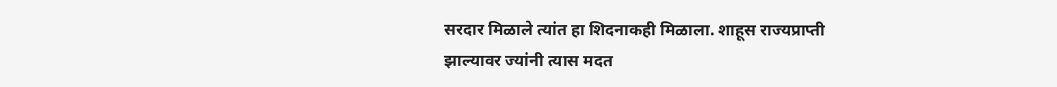सरदार मिळाले त्यांत हा शिदनाकही मिळाला. शाहूस राज्यप्राप्ती झाल्यावर ज्यांनी त्यास मदत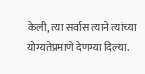केली, त्या सर्वास त्याने त्यांच्या योग्यतेप्रमाणे देणग्या दिल्या.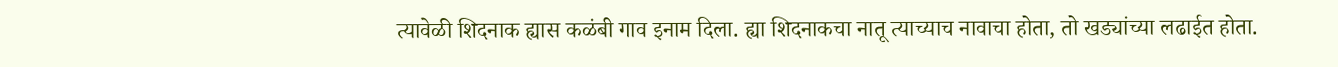त्यावेळी शिदनाक ह्यास कळंबी गाव इनाम दिला. ह्या शिदनाकचा नातू त्याच्याच नावाचा होता, तो खड्यांच्या लढाईत होता.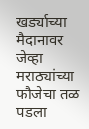खर्ड्याच्या मैदानावर जेव्हा मराठ्यांच्या फौजेचा तळ पडला